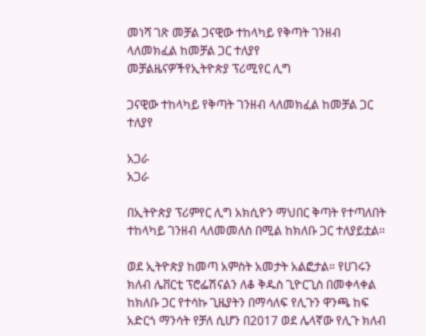መነሻ ገጽ መቻል ጋናዊው ተከላካይ የቅጣት ገንዘብ ላለመክፈል ከመቻል ጋር ተለያየ
መቻልዜናዎችየኢትዮጵያ ፕሪሚየር ሊግ

ጋናዊው ተከላካይ የቅጣት ገንዘብ ላለመክፈል ከመቻል ጋር ተለያየ

አጋራ
አጋራ

በኢትዮጵያ ፕሪምየር ሊግ አክሲዮን ማህበር ቅጣት የተጣለበት ተከላካይ ገንዘብ ላለመመለስ በሚል ከክለቡ ጋር ተለያይቷል።

ወደ ኢትዮጵያ ከመጣ አምስት አመታት አልፎታል። የሀገሩን ክለብ ሌቨርቲ ፕሮፌሽናልን ለቆ ቅዱስ ጊዮርጊስ በመቀላቀል ከክለቡ ጋር የተሳኩ ጊዜያትን በማሳለፍ የሊጉን ዋንጫ ከፍ አድርጎ ማንሳት የቻለ ሲሆን በ2017 ወደ ሌላኛው የሊጉ ክለብ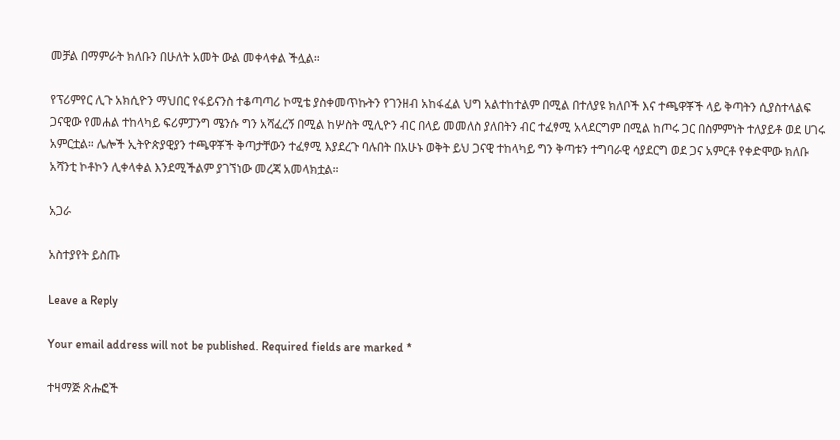መቻል በማምራት ክለቡን በሁለት አመት ውል መቀላቀል ችሏል።

የፕሪምየር ሊጉ አክሲዮን ማህበር የፋይናንስ ተቆጣጣሪ ኮሚቴ ያስቀመጥኩትን የገንዘብ አከፋፈል ህግ አልተከተልም በሚል በተለያዩ ክለቦች እና ተጫዋቾች ላይ ቅጣትን ሲያስተላልፍ ጋናዊው የመሐል ተከላካይ ፍሪምፓንግ ሜንሱ ግን አሻፈረኝ በሚል ከሦስት ሚሊዮን ብር በላይ መመለስ ያለበትን ብር ተፈፃሚ አላደርግም በሚል ከጦሩ ጋር በስምምነት ተለያይቶ ወደ ሀገሩ አምርቷል። ሌሎች ኢትዮጵያዊያን ተጫዋቾች ቅጣታቸውን ተፈፃሚ እያደረጉ ባሉበት በአሁኑ ወቅት ይህ ጋናዊ ተከላካይ ግን ቅጣቱን ተግባራዊ ሳያደርግ ወደ ጋና አምርቶ የቀድሞው ክለቡ አሻንቲ ኮቶኮን ሊቀላቀል እንደሚችልም ያገኘነው መረጃ አመላክቷል።

አጋራ

አስተያየት ይስጡ

Leave a Reply

Your email address will not be published. Required fields are marked *

ተዛማጅ ጽሑፎች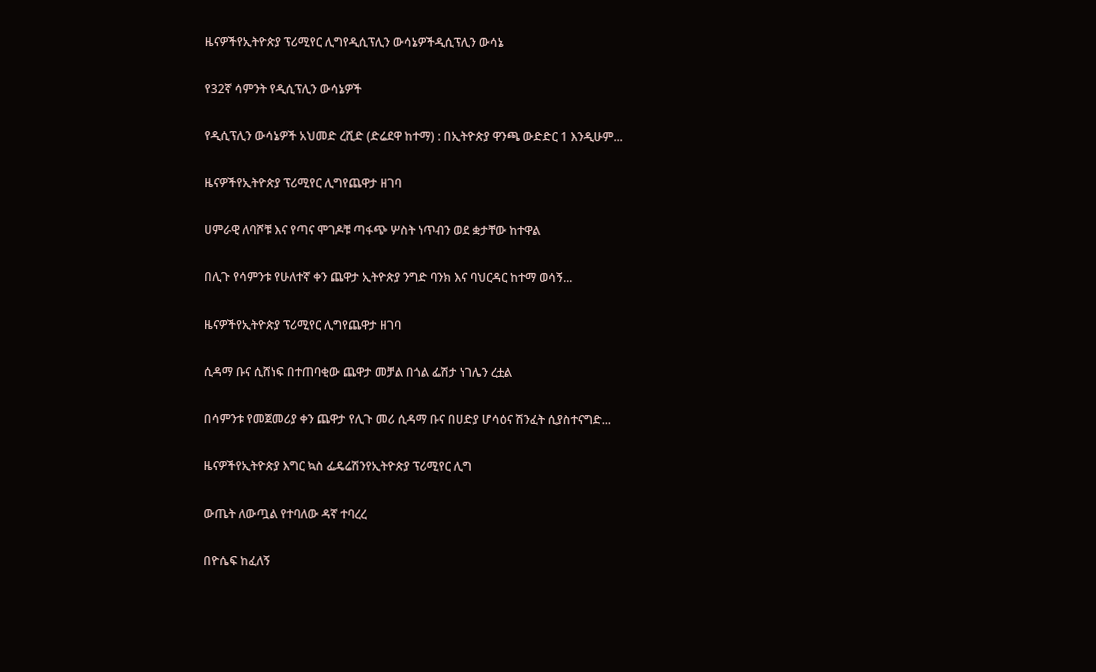ዜናዎችየኢትዮጵያ ፕሪሚየር ሊግየዲሲፕሊን ውሳኔዎችዲሲፕሊን ውሳኔ

የ32ኛ ሳምንት የዲሲፕሊን ውሳኔዎች

የዲሲፕሊን ውሳኔዎች አህመድ ረሺድ (ድሬደዋ ከተማ) : በኢትዮጵያ ዋንጫ ውድድር 1 እንዲሁም...

ዜናዎችየኢትዮጵያ ፕሪሚየር ሊግየጨዋታ ዘገባ

ሀምራዊ ለባሾቹ እና የጣና ሞገዶቹ ጣፋጭ ሦስት ነጥብን ወደ ቋታቸው ከተዋል

በሊጉ የሳምንቱ የሁለተኛ ቀን ጨዋታ ኢትዮጵያ ንግድ ባንክ እና ባህርዳር ከተማ ወሳኝ...

ዜናዎችየኢትዮጵያ ፕሪሚየር ሊግየጨዋታ ዘገባ

ሲዳማ ቡና ሲሸነፍ በተጠባቂው ጨዋታ መቻል በጎል ፌሽታ ነገሌን ረቷል

በሳምንቱ የመጀመሪያ ቀን ጨዋታ የሊጉ መሪ ሲዳማ ቡና በሀድያ ሆሳዕና ሽንፈት ሲያስተናግድ...

ዜናዎችየኢትዮጵያ እግር ኳስ ፌዴሬሽንየኢትዮጵያ ፕሪሚየር ሊግ

ውጤት ለውጧል የተባለው ዳኛ ተባረረ

በዮሴፍ ከፈለኝ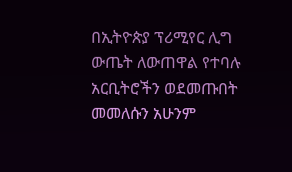በኢትዮጵያ ፕሪሚየር ሊግ ውጤት ለውጠዋል የተባሉ አርቢትሮችን ወደመጡበት መመለሱን አሁንም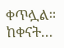ቀጥሏል። ከቀናት...